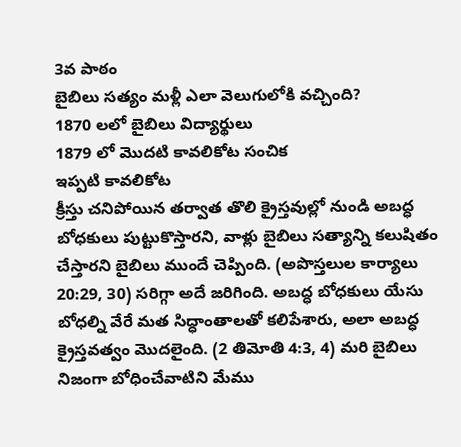3వ పాఠం
బైబిలు సత్యం మళ్లీ ఎలా వెలుగులోకి వచ్చింది?
1870 లలో బైబిలు విద్యార్థులు
1879 లో మొదటి కావలికోట సంచిక
ఇప్పటి కావలికోట
క్రీస్తు చనిపోయిన తర్వాత తొలి క్రైస్తవుల్లో నుండి అబద్ధ బోధకులు పుట్టుకొస్తారని, వాళ్లు బైబిలు సత్యాన్ని కలుషితం చేస్తారని బైబిలు ముందే చెప్పింది. (అపొస్తలుల కార్యాలు 20:29, 30) సరిగ్గా అదే జరిగింది. అబద్ధ బోధకులు యేసు బోధల్ని వేరే మత సిద్ధాంతాలతో కలిపేశారు, అలా అబద్ధ క్రైస్తవత్వం మొదలైంది. (2 తిమోతి 4:3, 4) మరి బైబిలు నిజంగా బోధించేవాటిని మేము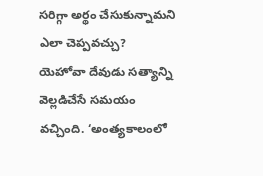సరిగ్గా అర్థం చేసుకున్నామని ఎలా చెప్పవచ్చు?
యెహోవా దేవుడు సత్యాన్ని వెల్లడిచేసే సమయం వచ్చింది. ‘అంత్యకాలంలో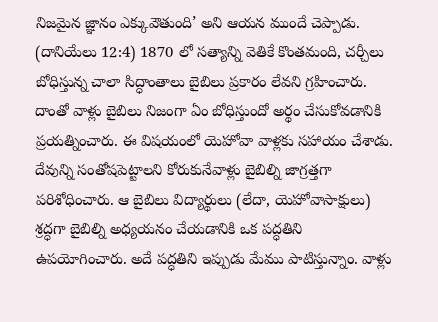నిజమైన జ్ఞానం ఎక్కువౌతుంది’ అని ఆయన ముందే చెప్పాడు. (దానియేలు 12:4) 1870 లో సత్యాన్ని వెతికే కొంతమంది, చర్చీలు బోధిస్తున్న చాలా సిద్ధాంతాలు బైబిలు ప్రకారం లేవని గ్రహించారు. దాంతో వాళ్లు బైబిలు నిజంగా ఏం బోధిస్తుందో అర్థం చేసుకోవడానికి ప్రయత్నించారు. ఈ విషయంలో యెహోవా వాళ్లకు సహాయం చేశాడు.
దేవున్ని సంతోషపెట్టాలని కోరుకునేవాళ్లు బైబిల్ని జాగ్రత్తగా పరిశోధించారు. ఆ బైబిలు విద్యార్థులు (లేదా, యెహోవాసాక్షులు) శ్రద్ధగా బైబిల్ని అధ్యయనం చేయడానికి ఒక పద్ధతిని ఉపయోగించారు. అదే పద్ధతిని ఇప్పుడు మేము పాటిస్తున్నాం. వాళ్లు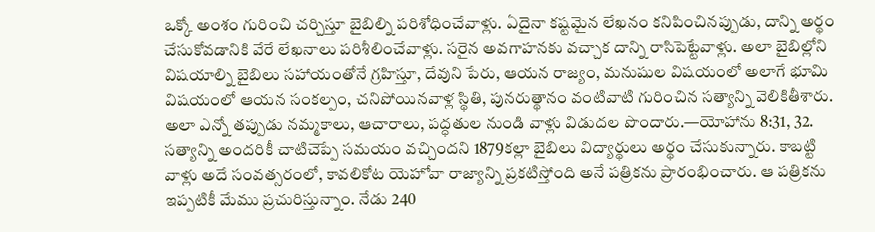ఒక్కో అంశం గురించి చర్చిస్తూ బైబిల్ని పరిశోధించేవాళ్లు. ఏదైనా కష్టమైన లేఖనం కనిపించినప్పుడు, దాన్ని అర్థం చేసుకోవడానికి వేరే లేఖనాలు పరిశీలించేవాళ్లు. సరైన అవగాహనకు వచ్చాక దాన్ని రాసిపెట్టేవాళ్లు. అలా బైబిల్లోని విషయాల్ని బైబిలు సహాయంతోనే గ్రహిస్తూ, దేవుని పేరు, ఆయన రాజ్యం, మనుషుల విషయంలో అలాగే భూమి విషయంలో ఆయన సంకల్పం, చనిపోయినవాళ్ల స్థితి, పునరుత్థానం వంటివాటి గురించిన సత్యాన్ని వెలికితీశారు. అలా ఎన్నో తప్పుడు నమ్మకాలు, ఆచారాలు, పద్ధతుల నుండి వాళ్లు విడుదల పొందారు.—యోహాను 8:31, 32.
సత్యాన్ని అందరికీ చాటిచెప్పే సమయం వచ్చిందని 1879కల్లా బైబిలు విద్యార్థులు అర్థం చేసుకున్నారు. కాబట్టి వాళ్లు అదే సంవత్సరంలో, కావలికోట యెహోవా రాజ్యాన్ని ప్రకటిస్తోంది అనే పత్రికను ప్రారంభించారు. ఆ పత్రికను ఇప్పటికీ మేము ప్రచురిస్తున్నాం. నేడు 240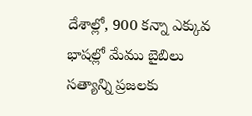దేశాల్లో, 900 కన్నా ఎక్కువ భాషల్లో మేము బైబిలు సత్యాన్ని ప్రజలకు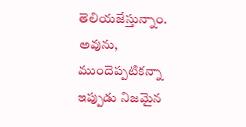తెలియజేస్తున్నాం. అవును, ముందెప్పటికన్నా ఇప్పుడు నిజమైన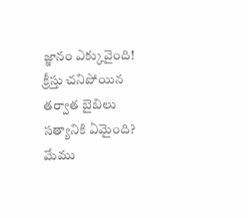జ్ఞానం ఎక్కువైంది!
క్రీస్తు చనిపోయిన తర్వాత బైబిలు సత్యానికి ఏమైంది?
మేము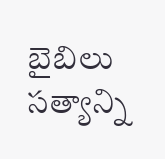బైబిలు సత్యాన్ని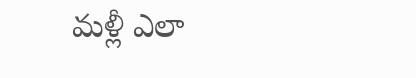మళ్లీ ఎలా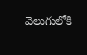వెలుగులోకి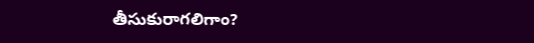తీసుకురాగలిగాం?